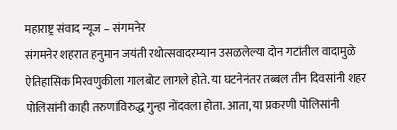महाराष्ट्र संवाद न्यूज – संगमनेर
संगमनेर शहरात हनुमान जयंती रथोत्सवादरम्यान उसळलेल्या दोन गटांतील वादामुळे ऐतिहासिक मिरवणुकीला गालबोट लागले होते. या घटनेनंतर तब्बल तीन दिवसांनी शहर पोलिसांनी काही तरुणांविरुद्ध गुन्हा नोंदवला होता. आता, या प्रकरणी पोलिसांनी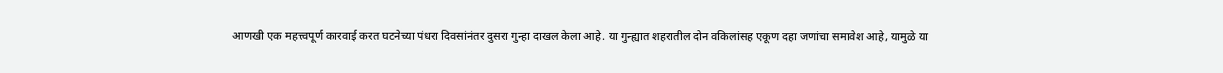आणखी एक महत्त्वपूर्ण कारवाई करत घटनेच्या पंधरा दिवसांनंतर दुसरा गुन्हा दाखल केला आहे. या गुन्ह्यात शहरातील दोन वकिलांसह एकूण दहा जणांचा समावेश आहे, यामुळे या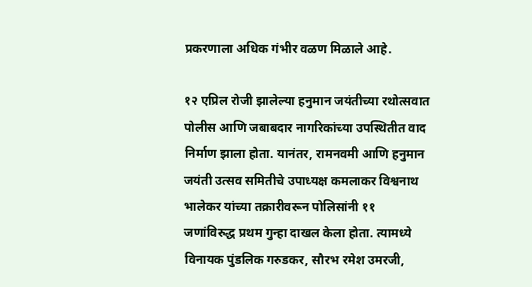प्रकरणाला अधिक गंभीर वळण मिळाले आहे.

१२ एप्रिल रोजी झालेल्या हनुमान जयंतीच्या रथोत्सवात पोलीस आणि जबाबदार नागरिकांच्या उपस्थितीत वाद निर्माण झाला होता. यानंतर, रामनवमी आणि हनुमान जयंती उत्सव समितीचे उपाध्यक्ष कमलाकर विश्वनाथ भालेकर यांच्या तक्रारीवरून पोलिसांनी ११ जणांविरुद्ध प्रथम गुन्हा दाखल केला होता. त्यामध्ये विनायक पुंडलिक गरुडकर, सौरभ रमेश उमरजी,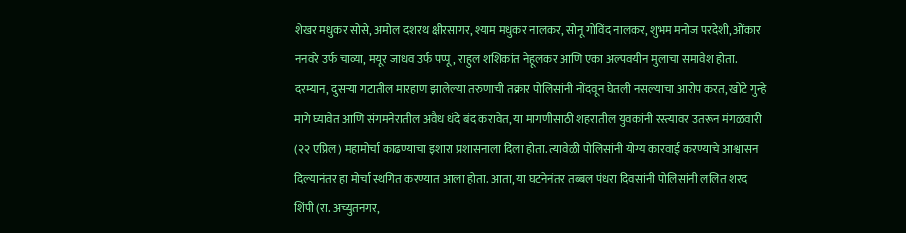शेखर मधुकर सोसे, अमोल दशरथ क्षीरसागर, श्याम मधुकर नालकर, सोनू गोविंद नालकर, शुभम मनोज परदेशी, ओंकार ननवरे उर्फ चाव्या, मयूर जाधव उर्फ पप्पू, राहुल शशिकांत नेहूलकर आणि एका अल्पवयीन मुलाचा समावेश होता.
दरम्यान, दुसऱ्या गटातील मारहाण झालेल्या तरुणाची तक्रार पोलिसांनी नोंदवून घेतली नसल्याचा आरोप करत, खोटे गुन्हे मागे घ्यावेत आणि संगमनेरातील अवैध धंदे बंद करावेत, या मागणीसाठी शहरातील युवकांनी रस्त्यावर उतरून मंगळवारी (२२ एप्रिल) महामोर्चा काढण्याचा इशारा प्रशासनाला दिला होता. त्यावेळी पोलिसांनी योग्य कारवाई करण्याचे आश्वासन दिल्यानंतर हा मोर्चा स्थगित करण्यात आला होता. आता, या घटनेनंतर तब्बल पंधरा दिवसांनी पोलिसांनी ललित शरद शिंपी (रा. अच्युतनगर,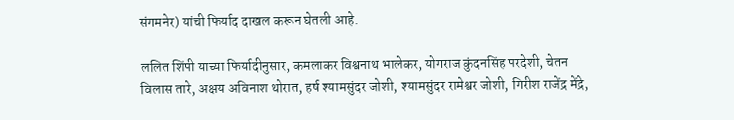संगमनेर) यांची फिर्याद दाखल करून घेतली आहे.

ललित शिंपी याच्या फिर्यादीनुसार, कमलाकर विश्वनाथ भालेकर, योगराज कुंदनसिंह परदेशी, चेतन विलास तारे, अक्षय अविनाश थोरात, हर्ष श्यामसुंदर जोशी, श्यामसुंदर रामेश्वर जोशी, गिरीश राजेंद्र मेंद्रे,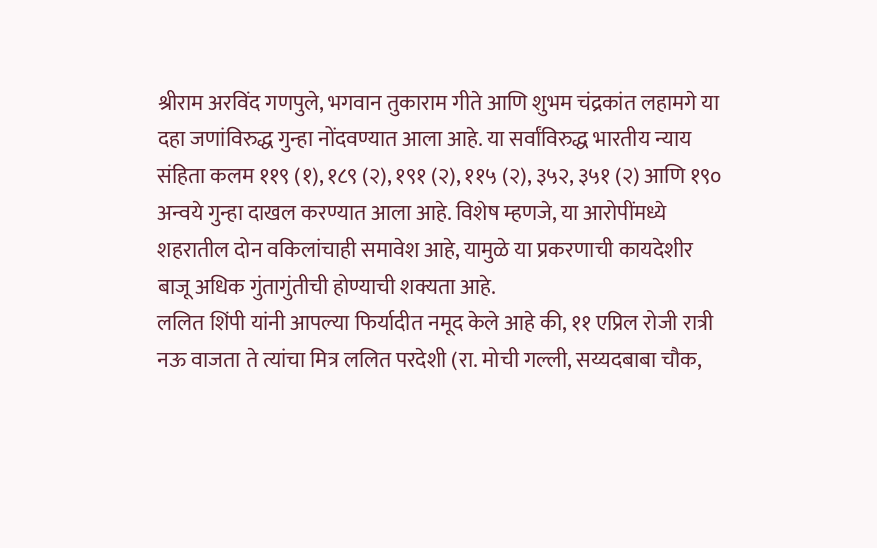श्रीराम अरविंद गणपुले, भगवान तुकाराम गीते आणि शुभम चंद्रकांत लहामगे या दहा जणांविरुद्ध गुन्हा नोंदवण्यात आला आहे. या सर्वांविरुद्ध भारतीय न्याय संहिता कलम ११९ (१), १८९ (२), १९१ (२), ११५ (२), ३५२, ३५१ (२) आणि १९० अन्वये गुन्हा दाखल करण्यात आला आहे. विशेष म्हणजे, या आरोपींमध्ये शहरातील दोन वकिलांचाही समावेश आहे, यामुळे या प्रकरणाची कायदेशीर बाजू अधिक गुंतागुंतीची होण्याची शक्यता आहे.
ललित शिंपी यांनी आपल्या फिर्यादीत नमूद केले आहे की, ११ एप्रिल रोजी रात्री नऊ वाजता ते त्यांचा मित्र ललित परदेशी (रा. मोची गल्ली, सय्यदबाबा चौक,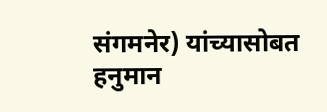संगमनेर) यांच्यासोबत हनुमान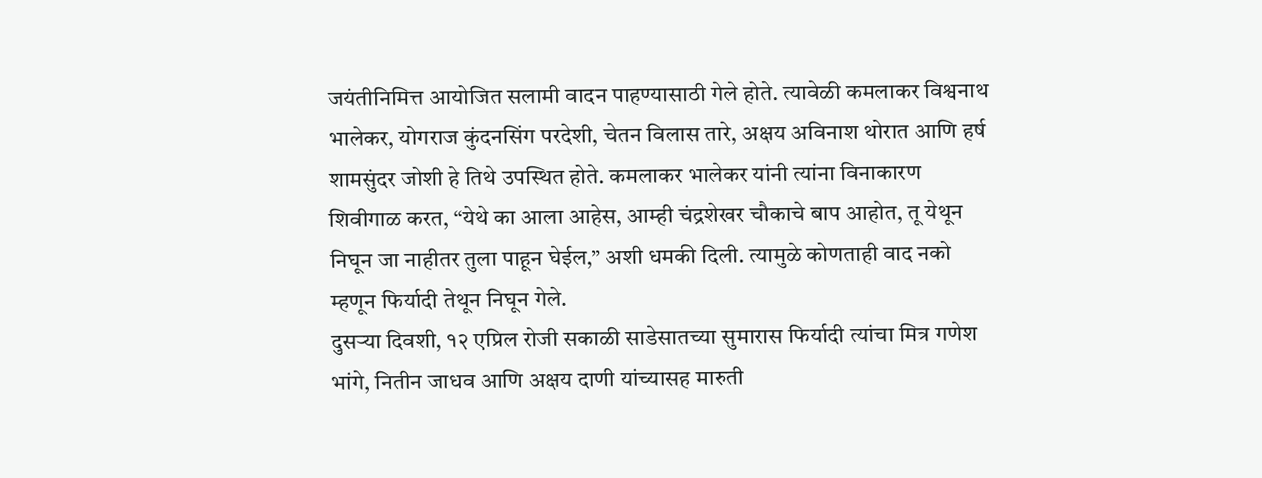जयंतीनिमित्त आयोजित सलामी वादन पाहण्यासाठी गेले होते. त्यावेळी कमलाकर विश्वनाथ भालेकर, योगराज कुंदनसिंग परदेशी, चेतन विलास तारे, अक्षय अविनाश थोरात आणि हर्ष शामसुंदर जोशी हे तिथे उपस्थित होते. कमलाकर भालेकर यांनी त्यांना विनाकारण शिवीगाळ करत, “येथे का आला आहेस, आम्ही चंद्रशेखर चौकाचे बाप आहोत, तू येथून निघून जा नाहीतर तुला पाहून घेईल,” अशी धमकी दिली. त्यामुळे कोणताही वाद नको म्हणून फिर्यादी तेथून निघून गेले.
दुसऱ्या दिवशी, १२ एप्रिल रोजी सकाळी साडेसातच्या सुमारास फिर्यादी त्यांचा मित्र गणेश भांगे, नितीन जाधव आणि अक्षय दाणी यांच्यासह मारुती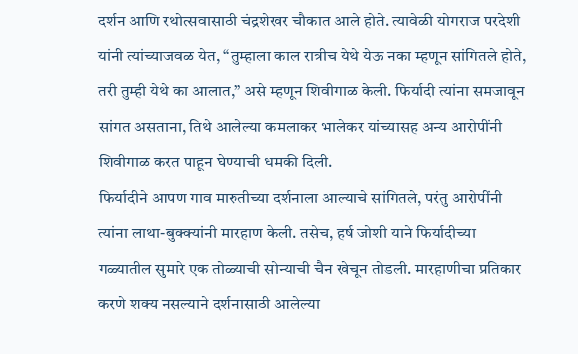दर्शन आणि रथोत्सवासाठी चंद्रशेखर चौकात आले होते. त्यावेळी योगराज परदेशी यांनी त्यांच्याजवळ येत, “तुम्हाला काल रात्रीच येथे येऊ नका म्हणून सांगितले होते, तरी तुम्ही येथे का आलात,” असे म्हणून शिवीगाळ केली. फिर्यादी त्यांना समजावून सांगत असताना, तिथे आलेल्या कमलाकर भालेकर यांच्यासह अन्य आरोपींनी शिवीगाळ करत पाहून घेण्याची धमकी दिली.
फिर्यादीने आपण गाव मारुतीच्या दर्शनाला आल्याचे सांगितले, परंतु आरोपींनी त्यांना लाथा-बुक्क्यांनी मारहाण केली. तसेच, हर्ष जोशी याने फिर्यादीच्या गळ्यातील सुमारे एक तोळ्याची सोन्याची चैन खेचून तोडली. मारहाणीचा प्रतिकार करणे शक्य नसल्याने दर्शनासाठी आलेल्या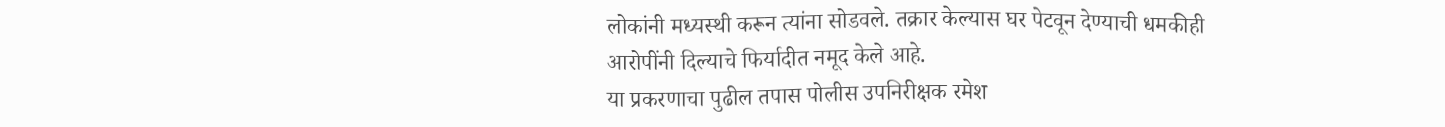लोकांनी मध्यस्थी करून त्यांना सोडवले. तक्रार केल्यास घर पेटवून देण्याची धमकीही आरोपींनी दिल्याचे फिर्यादीत नमूद केले आहे.
या प्रकरणाचा पुढील तपास पोलीस उपनिरीक्षक रमेश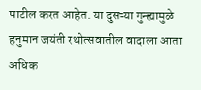पाटील करत आहेत. या दुसऱ्या गुन्ह्यामुळे हनुमान जयंती रथोत्सवातील वादाला आता अधिक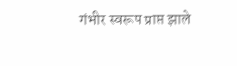गंभीर स्वरूप प्राप्त झाले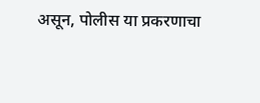असून, पोलीस या प्रकरणाचा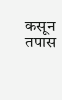कसून तपास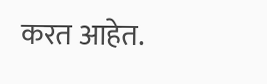करत आहेत.